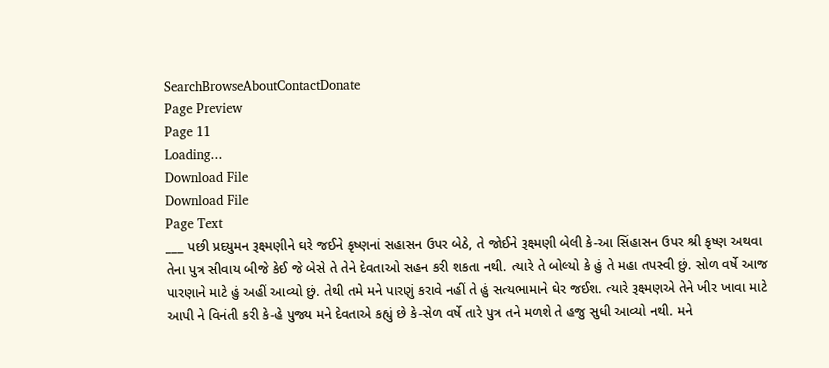SearchBrowseAboutContactDonate
Page Preview
Page 11
Loading...
Download File
Download File
Page Text
___ પછી પ્રદયુમન રૂક્ષ્મણીને ઘરે જઈને કૃષ્ણનાં સહાસન ઉપર બેઠે, તે જોઈને રૂક્ષ્મણી બેલી કે-આ સિંહાસન ઉપર શ્રી કૃષ્ણ અથવા તેના પુત્ર સીવાય બીજે કેઈ જે બેસે તે તેને દેવતાઓ સહન કરી શકતા નથી. ત્યારે તે બોલ્યો કે હું તે મહા તપસ્વી છું. સોળ વર્ષે આજ પારણાને માટે હું અહીં આવ્યો છું. તેથી તમે મને પારણું કરાવે નહીં તે હું સત્યભામાને ઘેર જઈશ. ત્યારે રૂક્ષ્મણએ તેને ખીર ખાવા માટે આપી ને વિનંતી કરી કે-હે પુજ્ય મને દેવતાએ કહ્યું છે કે-સેળ વર્ષે તારે પુત્ર તને મળશે તે હજુ સુધી આવ્યો નથી. મને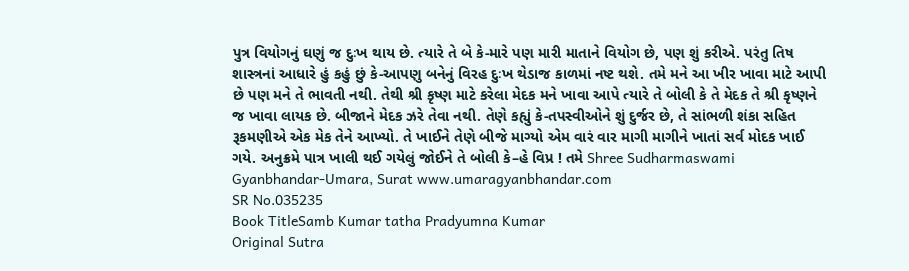પુત્ર વિયોગનું ઘણું જ દુઃખ થાય છે. ત્યારે તે બે કે-મારે પણ મારી માતાને વિયોગ છે, પણ શું કરીએ. પરંતુ તિષ શાસ્ત્રનાં આધારે હું કહું છું કે-આપણુ બનેનું વિરહ દુઃખ થેડાજ કાળમાં નષ્ટ થશે. તમે મને આ ખીર ખાવા માટે આપી છે પણ મને તે ભાવતી નથી. તેથી શ્રી કૃષ્ણ માટે કરેલા મેદક મને ખાવા આપે ત્યારે તે બોલી કે તે મેદક તે શ્રી કૃષ્ણને જ ખાવા લાયક છે. બીજાને મેદક ઝરે તેવા નથી. તેણે કહ્યું કે-તપસ્વીઓને શું દુર્જર છે, તે સાંભળી શંકા સહિત રૂકમણીએ એક મેક તેને આખ્યો. તે ખાઈને તેણે બીજે માગ્યો એમ વારં વાર માગી માગીને ખાતાં સર્વ મોદક ખાઈ ગયે. અનુક્રમે પાત્ર ખાલી થઈ ગયેલું જોઈને તે બોલી કે–હે વિપ્ર ! તમે Shree Sudharmaswami Gyanbhandar-Umara, Surat www.umaragyanbhandar.com
SR No.035235
Book TitleSamb Kumar tatha Pradyumna Kumar
Original Sutra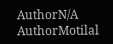AuthorN/A
AuthorMotilal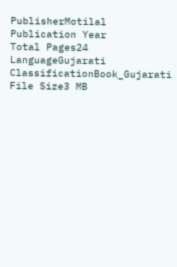PublisherMotilal
Publication Year
Total Pages24
LanguageGujarati
ClassificationBook_Gujarati
File Size3 MB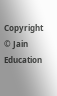Copyright © Jain Education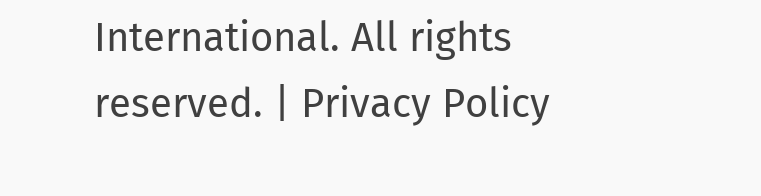International. All rights reserved. | Privacy Policy